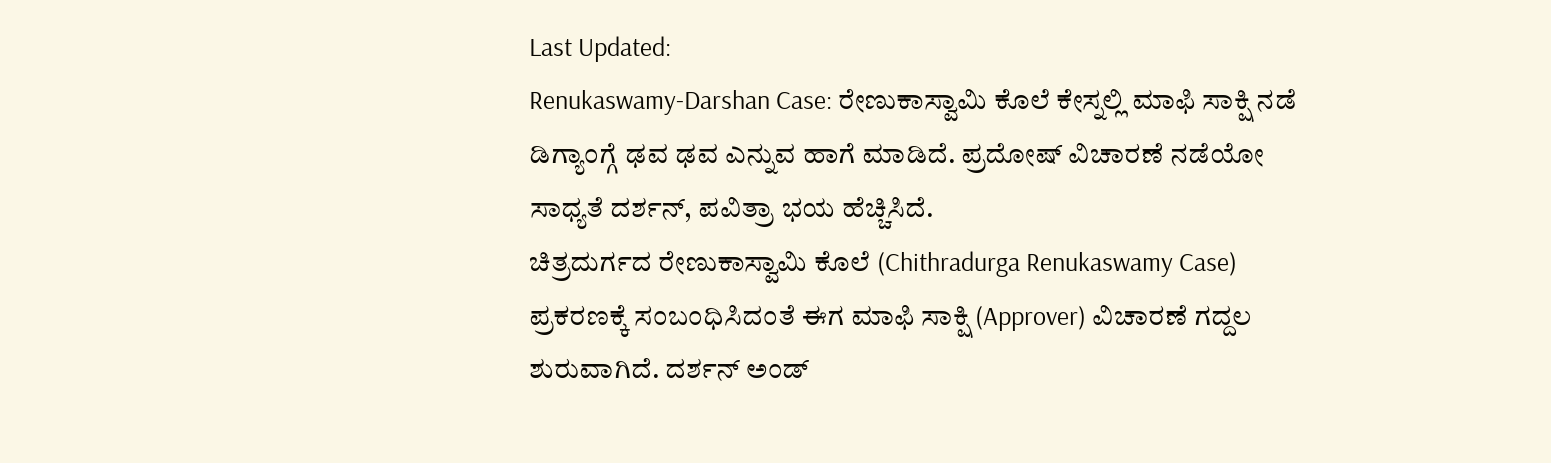Last Updated:
Renukaswamy-Darshan Case: ರೇಣುಕಾಸ್ವಾಮಿ ಕೊಲೆ ಕೇಸ್ನಲ್ಲಿ ಮಾಫಿ ಸಾಕ್ಷಿ ನಡೆ ಡಿಗ್ಯಾಂಗ್ಗೆ ಢವ ಢವ ಎನ್ನುವ ಹಾಗೆ ಮಾಡಿದೆ. ಪ್ರದೋಷ್ ವಿಚಾರಣೆ ನಡೆಯೋ ಸಾಧ್ಯತೆ ದರ್ಶನ್, ಪವಿತ್ರಾ ಭಯ ಹೆಚ್ಚಿಸಿದೆ.
ಚಿತ್ರದುರ್ಗದ ರೇಣುಕಾಸ್ವಾಮಿ ಕೊಲೆ (Chithradurga Renukaswamy Case) ಪ್ರಕರಣಕ್ಕೆ ಸಂಬಂಧಿಸಿದಂತೆ ಈಗ ಮಾಫಿ ಸಾಕ್ಷಿ (Approver) ವಿಚಾರಣೆ ಗದ್ದಲ ಶುರುವಾಗಿದೆ. ದರ್ಶನ್ ಅಂಡ್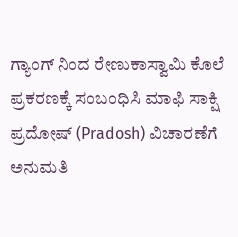ಗ್ಯಾಂಗ್ ನಿಂದ ರೇಣುಕಾಸ್ವಾಮಿ ಕೊಲೆ ಪ್ರಕರಣಕ್ಕೆ ಸಂಬಂಧಿಸಿ ಮಾಫಿ ಸಾಕ್ಷಿ ಪ್ರದೋಷ್ (Pradosh) ವಿಚಾರಣೆಗೆ ಅನುಮತಿ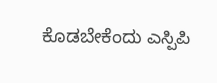ಕೊಡಬೇಕೆಂದು ಎಸ್ಪಿಪಿ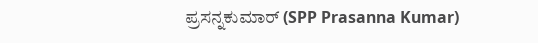ಪ್ರಸನ್ನಕುಮಾರ್ (SPP Prasanna Kumar)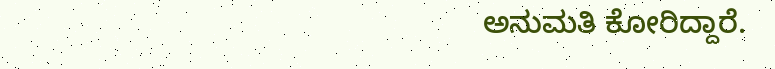ಅನುಮತಿ ಕೋರಿದ್ದಾರೆ.